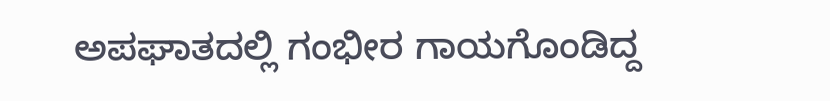ಅಪಘಾತದಲ್ಲಿ ಗಂಭೀರ ಗಾಯಗೊಂಡಿದ್ದ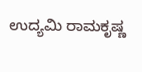ಉದ್ಯಮಿ ರಾಮಕೃಷ್ಣ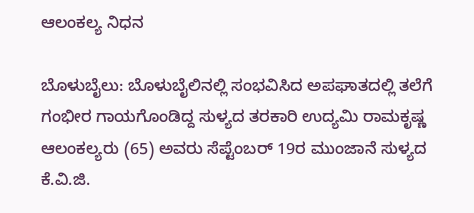ಆಲಂಕಲ್ಯ ನಿಧನ

ಬೊಳುಬೈಲು: ಬೊಳುಬೈಲಿನಲ್ಲಿ ಸಂಭವಿಸಿದ ಅಪಘಾತದಲ್ಲಿ ತಲೆಗೆ ಗಂಭೀರ ಗಾಯಗೊಂಡಿದ್ದ ಸುಳ್ಯದ ತರಕಾರಿ ಉದ್ಯಮಿ ರಾಮಕೃಷ್ಣ ಆಲಂಕಲ್ಯರು (65) ಅವರು ಸೆಪ್ಟೆಂಬರ್ 19ರ ಮುಂಜಾನೆ ಸುಳ್ಯದ ಕೆ.ವಿ.ಜಿ.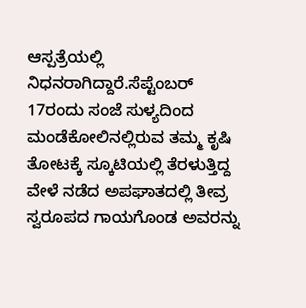ಆಸ್ಪತ್ರೆಯಲ್ಲಿ ನಿಧನರಾಗಿದ್ದಾರೆ.ಸೆಪ್ಟೆಂಬರ್ 17ರಂದು ಸಂಜೆ ಸುಳ್ಯದಿಂದ ಮಂಡೆಕೋಲಿನಲ್ಲಿರುವ ತಮ್ಮ ಕೃಷಿ ತೋಟಕ್ಕೆ ಸ್ಕೂಟಿಯಲ್ಲಿ ತೆರಳುತ್ತಿದ್ದ ವೇಳೆ ನಡೆದ ಅಪಘಾತದಲ್ಲಿ ತೀವ್ರ ಸ್ವರೂಪದ ಗಾಯಗೊಂಡ ಅವರನ್ನು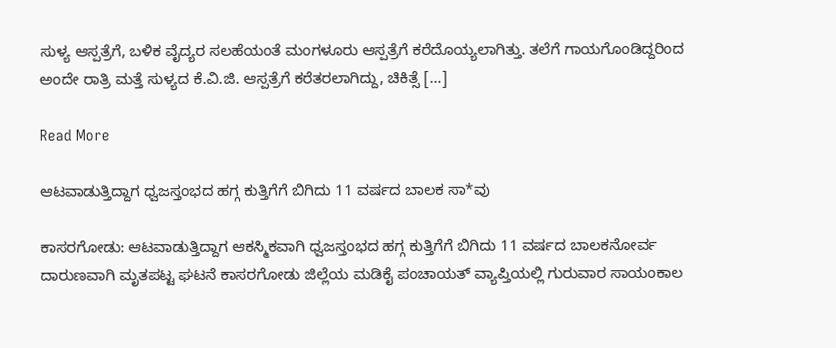ಸುಳ್ಯ ಆಸ್ಪತ್ರೆಗೆ, ಬಳಿಕ ವೈದ್ಯರ ಸಲಹೆಯಂತೆ ಮಂಗಳೂರು ಆಸ್ಪತ್ರೆಗೆ ಕರೆದೊಯ್ಯಲಾಗಿತ್ತು. ತಲೆಗೆ ಗಾಯಗೊಂಡಿದ್ದರಿಂದ ಅಂದೇ ರಾತ್ರಿ ಮತ್ತೆ ಸುಳ್ಯದ ಕೆ.ವಿ.ಜಿ. ಆಸ್ಪತ್ರೆಗೆ ಕರೆತರಲಾಗಿದ್ದು, ಚಿಕಿತ್ಸೆ […]

Read More

ಆಟವಾಡುತ್ತಿದ್ದಾಗ ಧ್ವಜಸ್ತಂಭದ ಹಗ್ಗ ಕುತ್ತಿಗೆಗೆ ಬಿಗಿದು 11 ವರ್ಷದ ಬಾಲಕ ಸಾ*ವು

ಕಾಸರಗೋಡು: ಆಟವಾಡುತ್ತಿದ್ದಾಗ ಆಕಸ್ಮಿಕವಾಗಿ ಧ್ವಜಸ್ತಂಭದ ಹಗ್ಗ ಕುತ್ತಿಗೆಗೆ ಬಿಗಿದು 11 ವರ್ಷದ ಬಾಲಕನೋರ್ವ ದಾರುಣವಾಗಿ ಮೃತಪಟ್ಟ ಘಟನೆ ಕಾಸರಗೋಡು ಜಿಲ್ಲೆಯ ಮಡಿಕೈ ಪಂಚಾಯತ್ ವ್ಯಾಪ್ತಿಯಲ್ಲಿ ಗುರುವಾರ ಸಾಯಂಕಾಲ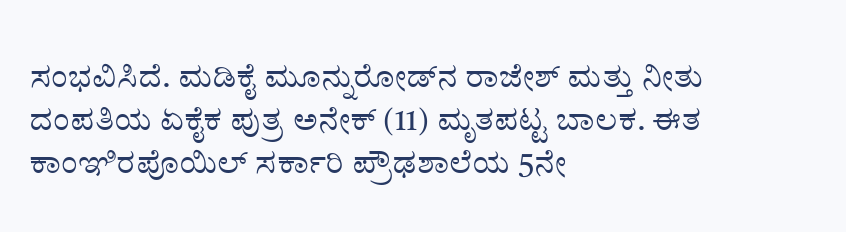ಸಂಭವಿಸಿದೆ. ಮಡಿಕೈ ಮೂನ್ನುರೋಡ್‌ನ ರಾಜೇಶ್ ಮತ್ತು ನೀತು ದಂಪತಿಯ ಏಕೈಕ ಪುತ್ರ ಅನೇಕ್ (11) ಮೃತಪಟ್ಟ ಬಾಲಕ. ಈತ ಕಾಂಞಿರಪೊಯಿಲ್ ಸರ್ಕಾರಿ ಪ್ರೌಢಶಾಲೆಯ 5ನೇ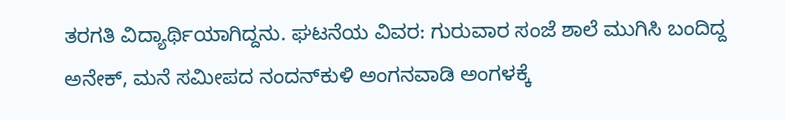ತರಗತಿ ವಿದ್ಯಾರ್ಥಿಯಾಗಿದ್ದನು. ಘಟನೆಯ ವಿವರ: ಗುರುವಾರ ಸಂಜೆ ಶಾಲೆ ಮುಗಿಸಿ ಬಂದಿದ್ದ ಅನೇಕ್, ಮನೆ ಸಮೀಪದ ನಂದನ್‌ಕುಳಿ ಅಂಗನವಾಡಿ ಅಂಗಳಕ್ಕೆ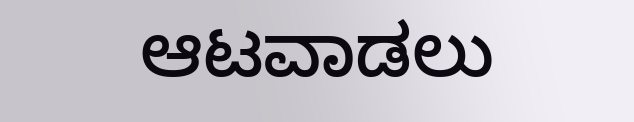ಆಟವಾಡಲು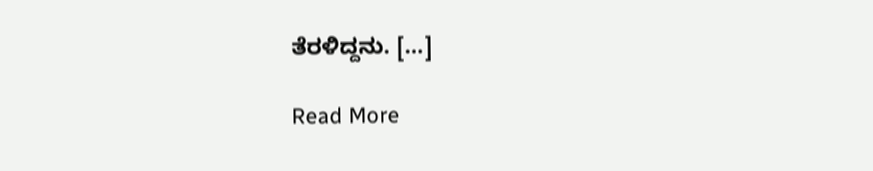ತೆರಳಿದ್ದನು. […]

Read More